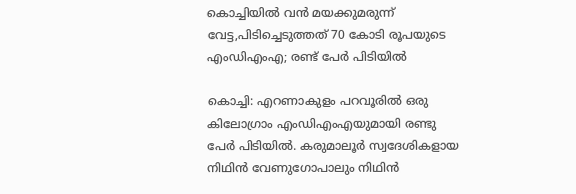കൊച്ചിയില്‍ വന്‍ മയക്കുമരുന്ന് വേട്ട,പിടിച്ചെടുത്തത് 70 കോടി രൂപയുടെ എംഡിഎംഎ; രണ്ട് പേര്‍ പിടിയില്‍

കൊച്ചി: എറണാകുളം പറവൂരിൽ ഒരു കിലോഗ്രാം എംഡിഎംഎയുമായി രണ്ടു പേർ പിടിയിൽ. കരുമാലൂർ സ്വദേശികളായ നിഥിൻ വേണുഗോപാലും നിഥിൻ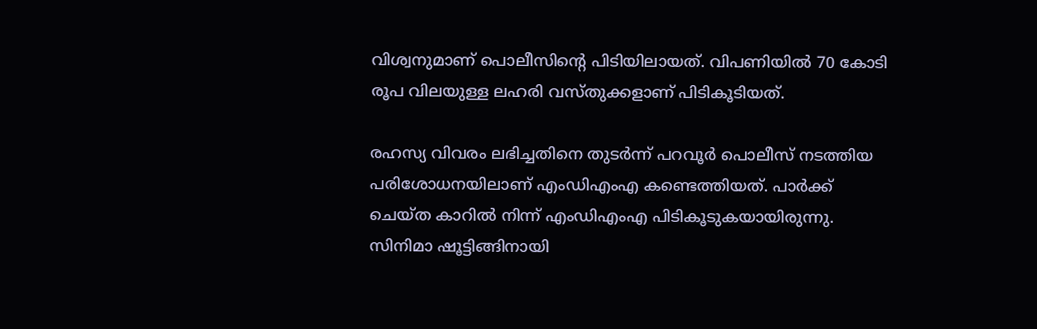വിശ്വനുമാണ് പൊലീസിന്റെ പിടിയിലായത്. വിപണിയിൽ 70 കോടി രൂപ വിലയുള്ള ലഹരി വസ്തുക്കളാണ് പിടികൂടിയത്.

രഹസ്യ വിവരം ലഭിച്ചതിനെ തുടർന്ന് പറവൂർ പൊലീസ് നടത്തിയ പരിശോധനയിലാണ് എംഡിഎംഎ കണ്ടെത്തിയത്. പാർക്ക് ചെയ്ത കാറിൽ നിന്ന് എംഡിഎംഎ പിടികൂടുകയായിരുന്നു. സിനിമാ ഷൂട്ടിങ്ങിനായി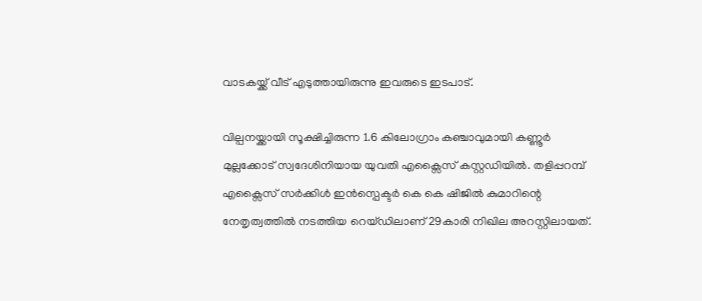വാടകയ്ക്ക് വീട് എടുത്തായിരുന്നു ഇവരുടെ ഇടപാട്.

വില്പനയ്ക്കായി സൂക്ഷിച്ചിരുന്ന 1.6 കിലോഗ്രാം കഞ്ചാവുമായി കണ്ണൂർ മുല്ലക്കോട് സ്വദേശിനിയായ യുവതി എക്സൈസ് കസ്റ്റഡിയിൽ. തളിപ്പറമ്പ് എക്സൈസ് സർക്കിൾ ഇൻസ്പെക്ടർ കെ കെ ഷിജിൽ കുമാറിന്റെ നേതൃത്വത്തിൽ നടത്തിയ റെയ്‌ഡിലാണ് 29കാരി നിഖില അറസ്റ്റിലായത്.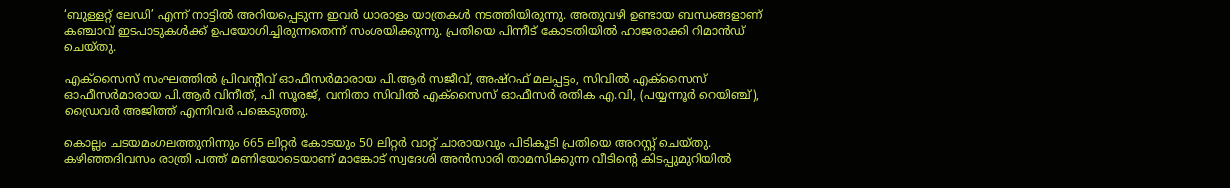‘ബുള്ളറ്റ് ലേഡി’ എന്ന് നാട്ടിൽ അറിയപ്പെടുന്ന ഇവർ ധാരാളം യാത്രകൾ നടത്തിയിരുന്നു. അതുവഴി ഉണ്ടായ ബന്ധങ്ങളാണ് കഞ്ചാവ് ഇടപാടുകൾക്ക് ഉപയോഗിച്ചിരുന്നതെന്ന് സംശയിക്കുന്നു. പ്രതിയെ പിന്നീട് കോടതിയിൽ ഹാജരാക്കി റിമാൻഡ് ചെയ്തു.

എക്സൈസ് സംഘത്തിൽ പ്രിവന്റീവ് ഓഫീസർമാരായ പി.ആർ സജീവ്, അഷ്റഫ് മലപ്പട്ടം, സിവിൽ എക്സൈസ് ഓഫീസർമാരായ പി.ആർ വിനീത്, പി സൂരജ്, വനിതാ സിവിൽ എക്സൈസ് ഓഫീസർ രതിക എ.വി, (പയ്യന്നൂർ റെയിഞ്ച്), ഡ്രൈവർ അജിത്ത് എന്നിവർ പങ്കെടുത്തു.

കൊല്ലം ചടയമംഗലത്തുനിന്നും 665 ലിറ്റർ കോടയും 50 ലിറ്റർ വാറ്റ് ചാരായവും പിടികൂടി പ്രതിയെ അറസ്റ്റ് ചെയ്തു. കഴിഞ്ഞദിവസം രാത്രി പത്ത് മണിയോടെയാണ് മാങ്കോട് സ്വദേശി അൻസാരി താമസിക്കുന്ന വീടിന്റെ കിടപ്പുമുറിയിൽ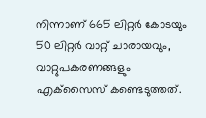നിന്നാണ് 665 ലിറ്റർ കോടയും 50 ലിറ്റർ വാറ്റ് ചാരായവും, വാറ്റുപകരണങ്ങളും എക്‌സൈസ് കണ്ടെടുത്തത്.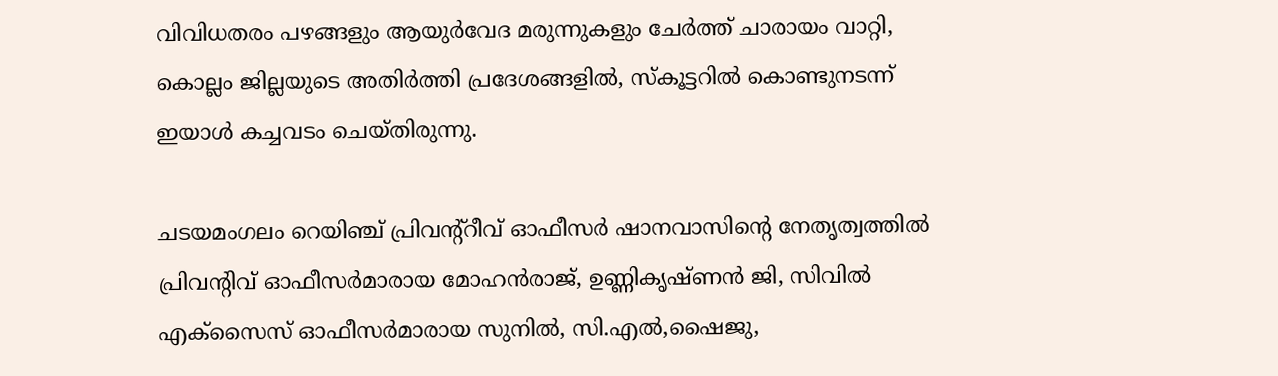വിവിധതരം പഴങ്ങളും ആയുർവേദ മരുന്നുകളും ചേർത്ത് ചാരായം വാറ്റി, കൊല്ലം ജില്ലയുടെ അതിർത്തി പ്രദേശങ്ങളിൽ, സ്കൂട്ടറിൽ കൊണ്ടുനടന്ന് ഇയാൾ കച്ചവടം ചെയ്തിരുന്നു.

ചടയമംഗലം റെയിഞ്ച് പ്രിവന്റ്റീവ് ഓഫീസർ ഷാനവാസിന്റെ നേതൃത്വത്തിൽ പ്രിവന്റിവ് ഓഫീസർമാരായ മോഹൻരാജ്, ഉണ്ണികൃഷ്ണൻ ജി, സിവിൽ എക്സൈസ് ഓഫീസർമാരായ സുനിൽ, സി.എൽ,ഷൈജു,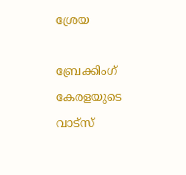ശ്രേയ

ബ്രേക്കിംഗ് കേരളയുടെ വാട്സ്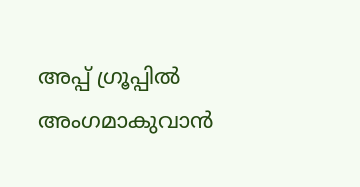അപ്പ് ഗ്രൂപ്പിൽ അംഗമാകുവാൻ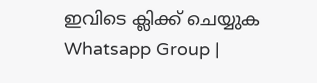ഇവിടെ ക്ലിക്ക് ചെയ്യുക Whatsapp Group |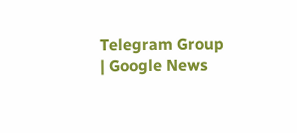Telegram Group | Google News